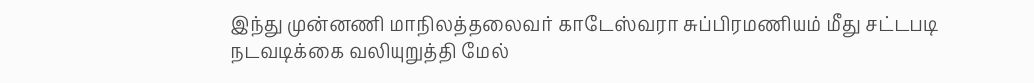இந்து முன்னணி மாநிலத்தலைவர் காடேஸ்வரா சுப்பிரமணியம் மீது சட்டபடி நடவடிக்கை வலியுறுத்தி மேல்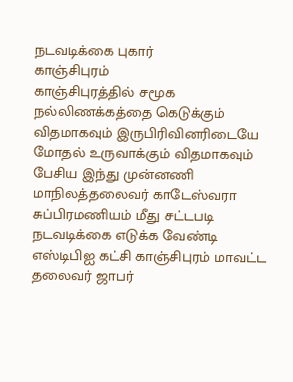நடவடிக்கை புகார்
காஞ்சிபுரம்
காஞ்சிபுரத்தில் சமூக நல்லிணக்கத்தை கெடுக்கும் விதமாகவும் இருபிரிவினரிடையே மோதல் உருவாக்கும் விதமாகவும் பேசிய இந்து முன்னணி மாநிலத்தலைவர் காடேஸ்வரா சுப்பிரமணியம் மீது சட்டபடி நடவடிக்கை எடுக்க வேண்டி எஸ்டிபிஐ கட்சி காஞ்சிபுரம் மாவட்ட தலைவர் ஜாபர்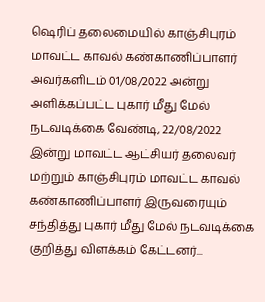ஷெரிப் தலைமையில் காஞ்சிபுரம் மாவட்ட காவல் கண்காணிப்பாளர் அவர்களிடம் 01/08/2022 அன்று அளிக்கப்பட்ட புகார் மீது மேல் நடவடிக்கை வேண்டி, 22/08/2022 இன்று மாவட்ட ஆட்சியர் தலைவர் மற்றும் காஞ்சிபுரம் மாவட்ட காவல் கண்காணிப்பாளர் இருவரையும் சந்தித்து புகார் மீது மேல் நடவடிக்கை குறித்து விளக்கம் கேட்டனர்...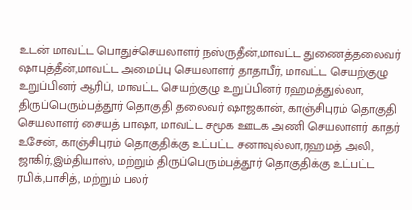உடன் மாவட்ட பொதுச்செயலாளர் நஸ்ருதீன்,மாவட்ட துணைத்தலைவர் ஷாபுத்தீன்,மாவட்ட அமைப்பு செயலாளர் தாதாபீர், மாவட்ட செயற்குழு உறுப்பினர் ஆரிப், மாவட்ட செயற்குழு உறுப்பினர் ரஹமத்துல்லா, திருப்பெரும்பத்தூர் தொகுதி தலைவர் ஷாஜகான், காஞ்சிபுரம் தொகுதி செயலாளர் சையத் பாஷா, மாவட்ட சமூக ஊடக அணி செயலாளர் காதர் உசேன், காஞ்சிபுரம் தொகுதிக்கு உட்பட்ட சனாவுல்லா,ரஹமத் அலி, ஜாகிர்,இம்தியாஸ், மற்றும் திருப்பெரும்பத்தூர் தொகுதிக்கு உட்பட்ட ரபிக்,பாசித், மற்றும் பலர்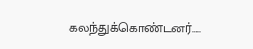கலந்துக்கொண்டனர்…..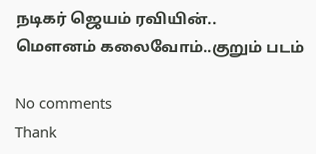நடிகர் ஜெயம் ரவியின்..
மௌனம் கலைவோம்..குறும் படம்

No comments
Thank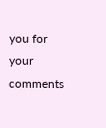you for your comments